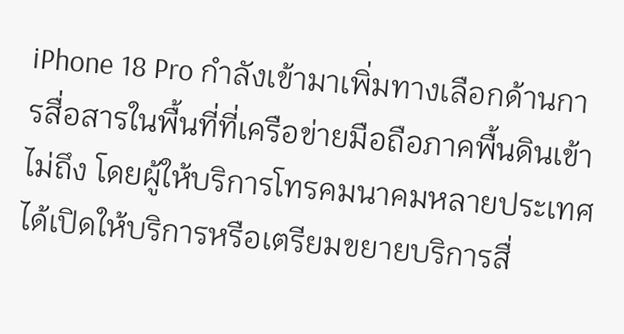iPhone 18 Pro กำลังเข้ามาเพิ่มทางเลือกด้านการสื่อสารในพื้นที่ที่เครือข่ายมือถือภาคพื้นดินเข้าไม่ถึง โดยผู้ให้บริการโทรคมนาคมหลายประเทศได้เปิดให้บริการหรือเตรียมขยายบริการสื่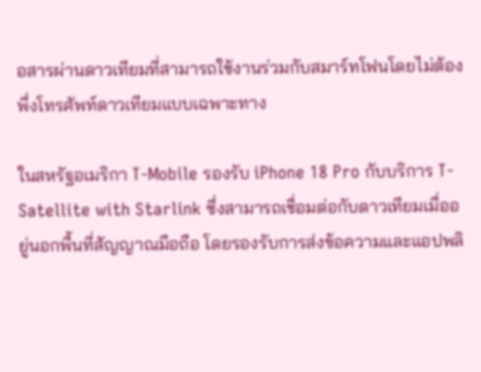อสารผ่านดาวเทียมที่สามารถใช้งานร่วมกับสมาร์ทโฟนโดยไม่ต้องพึ่งโทรศัพท์ดาวเทียมแบบเฉพาะทาง

ในสหรัฐอเมริกา T-Mobile รองรับ iPhone 18 Pro กับบริการ T-Satellite with Starlink ซึ่งสามารถเชื่อมต่อกับดาวเทียมเมื่ออยู่นอกพื้นที่สัญญาณมือถือ โดยรองรับการส่งข้อความและแอปพลิ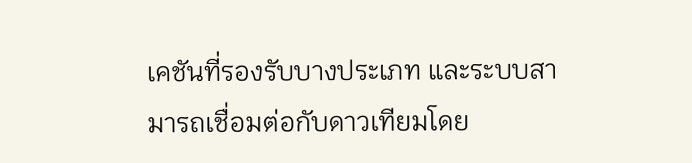เคชันที่รองรับบางประเภท และระบบสามารถเชื่อมต่อกับดาวเทียมโดย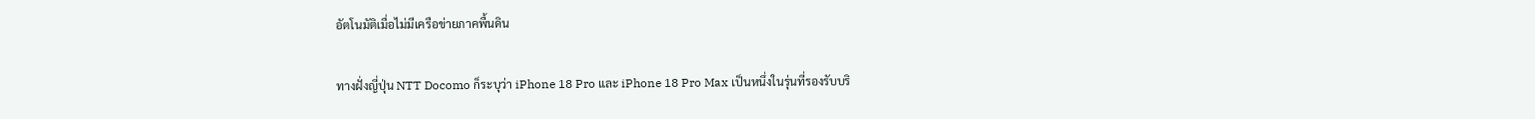อัตโนมัติเมื่อไม่มีเครือข่ายภาคพื้นดิน

ทางฝั่งญี่ปุ่น NTT Docomo ก็ระบุว่า iPhone 18 Pro และ iPhone 18 Pro Max เป็นหนึ่งในรุ่นที่รองรับบริ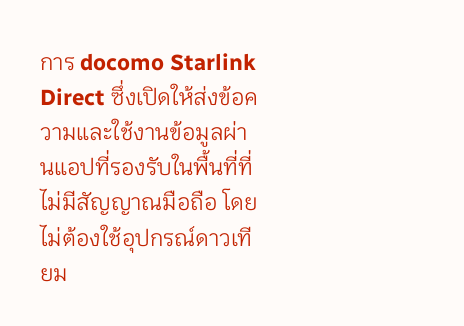การ docomo Starlink Direct ซึ่งเปิดให้ส่งข้อความและใช้งานข้อมูลผ่านแอปที่รองรับในพื้นที่ที่ไม่มีสัญญาณมือถือ โดยไม่ต้องใช้อุปกรณ์ดาวเทียม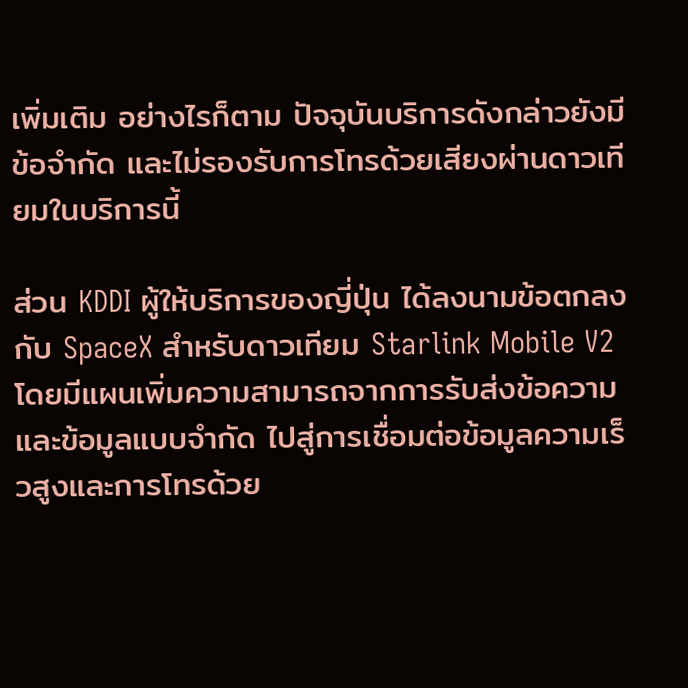เพิ่มเติม อย่างไรก็ตาม ปัจจุบันบริการดังกล่าวยังมีข้อจำกัด และไม่รองรับการโทรด้วยเสียงผ่านดาวเทียมในบริการนี้

ส่วน KDDI ผู้ให้บริการของญี่ปุ่น ได้ลงนามข้อตกลงกับ SpaceX สำหรับดาวเทียม Starlink Mobile V2 โดยมีแผนเพิ่มความสามารถจากการรับส่งข้อความและข้อมูลแบบจำกัด ไปสู่การเชื่อมต่อข้อมูลความเร็วสูงและการโทรด้วย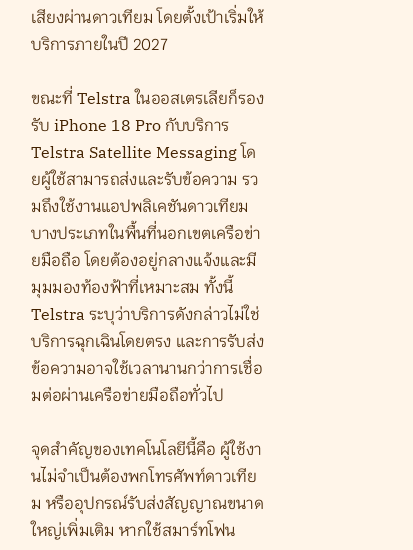เสียงผ่านดาวเทียม โดยตั้งเป้าเริ่มให้บริการภายในปี 2027

ขณะที่ Telstra ในออสเตรเลียก็รองรับ iPhone 18 Pro กับบริการ Telstra Satellite Messaging โดยผู้ใช้สามารถส่งและรับข้อความ รวมถึงใช้งานแอปพลิเคชันดาวเทียมบางประเภทในพื้นที่นอกเขตเครือข่ายมือถือ โดยต้องอยู่กลางแจ้งและมีมุมมองท้องฟ้าที่เหมาะสม ทั้งนี้ Telstra ระบุว่าบริการดังกล่าวไม่ใช่บริการฉุกเฉินโดยตรง และการรับส่งข้อความอาจใช้เวลานานกว่าการเชื่อมต่อผ่านเครือข่ายมือถือทั่วไป

จุดสำคัญของเทคโนโลยีนี้คือ ผู้ใช้งานไม่จำเป็นต้องพกโทรศัพท์ดาวเทียม หรืออุปกรณ์รับส่งสัญญาณขนาดใหญ่เพิ่มเติม หากใช้สมาร์ทโฟน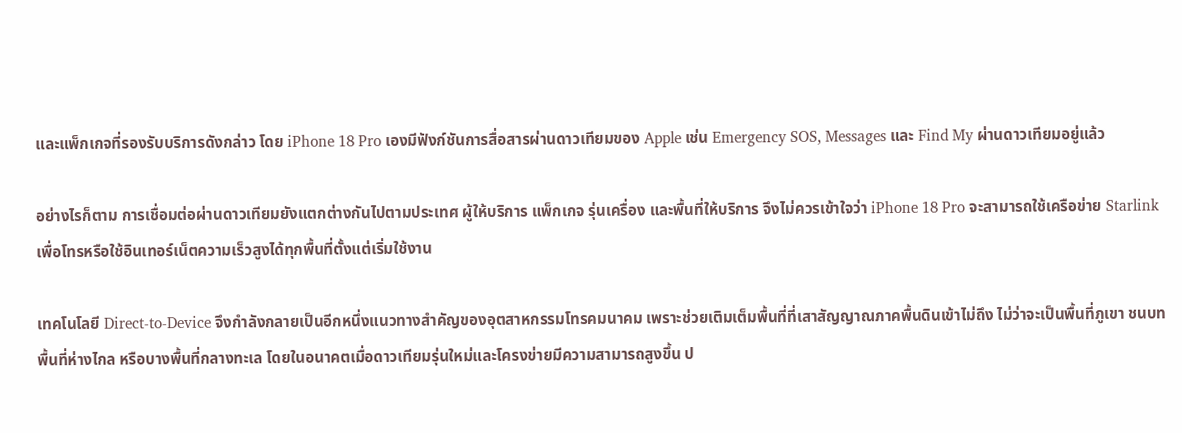และแพ็กเกจที่รองรับบริการดังกล่าว โดย iPhone 18 Pro เองมีฟังก์ชันการสื่อสารผ่านดาวเทียมของ Apple เช่น Emergency SOS, Messages และ Find My ผ่านดาวเทียมอยู่แล้ว

อย่างไรก็ตาม การเชื่อมต่อผ่านดาวเทียมยังแตกต่างกันไปตามประเทศ ผู้ให้บริการ แพ็กเกจ รุ่นเครื่อง และพื้นที่ให้บริการ จึงไม่ควรเข้าใจว่า iPhone 18 Pro จะสามารถใช้เครือข่าย Starlink เพื่อโทรหรือใช้อินเทอร์เน็ตความเร็วสูงได้ทุกพื้นที่ตั้งแต่เริ่มใช้งาน

เทคโนโลยี Direct-to-Device จึงกำลังกลายเป็นอีกหนึ่งแนวทางสำคัญของอุตสาหกรรมโทรคมนาคม เพราะช่วยเติมเต็มพื้นที่ที่เสาสัญญาณภาคพื้นดินเข้าไม่ถึง ไม่ว่าจะเป็นพื้นที่ภูเขา ชนบท พื้นที่ห่างไกล หรือบางพื้นที่กลางทะเล โดยในอนาคตเมื่อดาวเทียมรุ่นใหม่และโครงข่ายมีความสามารถสูงขึ้น ป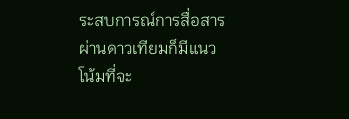ระสบการณ์การสื่อสารผ่านดาวเทียมก็มีแนวโน้มที่จะ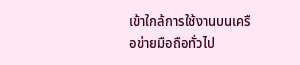เข้าใกล้การใช้งานบนเครือข่ายมือถือทั่วไป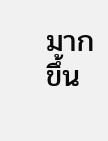มากขึ้น